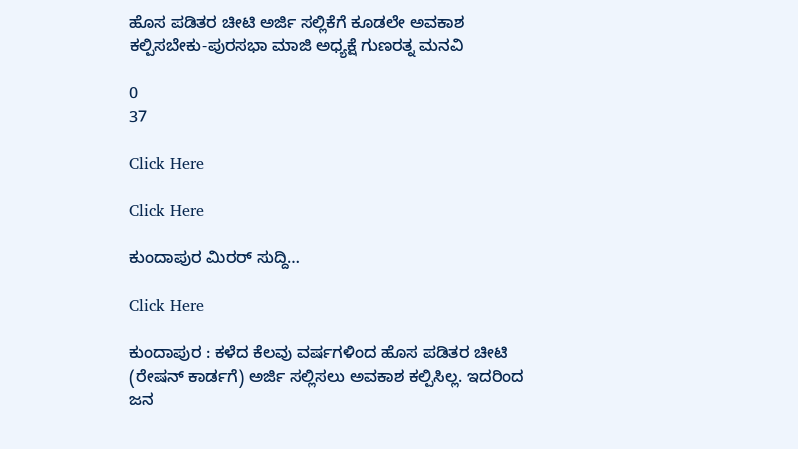ಹೊಸ ಪಡಿತರ ಚೀಟಿ ಅರ್ಜಿ ಸಲ್ಲಿಕೆಗೆ ಕೂಡಲೇ ಅವಕಾಶ ಕಲ್ಪಿಸಬೇಕು-ಪುರಸಭಾ ಮಾಜಿ ಅಧ್ಯಕ್ಷೆ ಗುಣರತ್ನ ಮನವಿ

0
37

Click Here

Click Here

ಕುಂದಾಪುರ ಮಿರರ್ ಸುದ್ದಿ…

Click Here

ಕುಂದಾಪುರ : ಕಳೆದ ಕೆಲವು ವರ್ಷಗಳಿಂದ ಹೊಸ ಪಡಿತರ ಚೀಟಿ (ರೇಷನ್ ಕಾರ್ಡಗೆ) ಅರ್ಜಿ ಸಲ್ಲಿಸಲು ಅವಕಾಶ ಕಲ್ಪಿಸಿಲ್ಲ. ಇದರಿಂದ ಜನ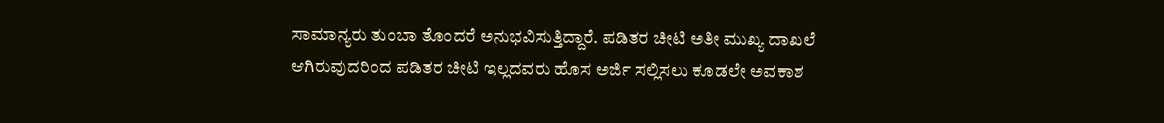ಸಾಮಾನ್ಯರು ತುಂಬಾ ತೊಂದರೆ ಅನುಭವಿಸುತ್ತಿದ್ದಾರೆ. ಪಡಿತರ ಚೀಟಿ ಅತೀ ಮುಖ್ಯ ದಾಖಲೆ ಆಗಿರುವುದರಿಂದ ಪಡಿತರ ಚೀಟಿ ಇಲ್ಲದವರು ಹೊಸ ಅರ್ಜಿ ಸಲ್ಲಿಸಲು ಕೂಡಲೇ ಅವಕಾಶ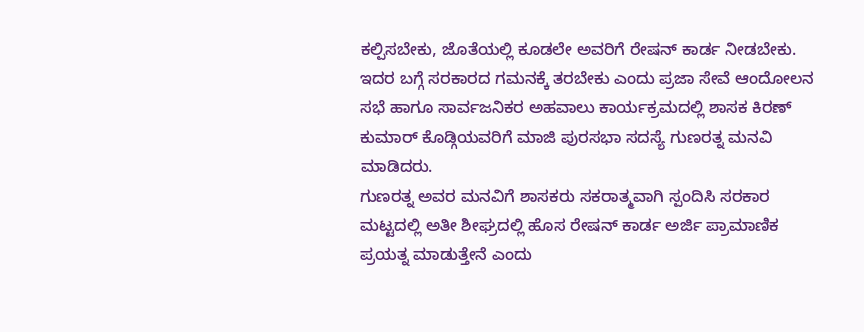ಕಲ್ಪಿಸಬೇಕು, ಜೊತೆಯಲ್ಲಿ ಕೂಡಲೇ ಅವರಿಗೆ ರೇಷನ್ ಕಾರ್ಡ ನೀಡಬೇಕು. ಇದರ ಬಗ್ಗೆ ಸರಕಾರದ ಗಮನಕ್ಕೆ ತರಬೇಕು ಎಂದು ಪ್ರಜಾ ಸೇವೆ ಆಂದೋಲನ ಸಭೆ ಹಾಗೂ ಸಾರ್ವಜನಿಕರ ಅಹವಾಲು ಕಾರ್ಯಕ್ರಮದಲ್ಲಿ ಶಾಸಕ ಕಿರಣ್ ಕುಮಾರ್ ಕೊಡ್ಗಿಯವರಿಗೆ ಮಾಜಿ ಪುರಸಭಾ ಸದಸ್ಯೆ ಗುಣರತ್ನ ಮನವಿ ಮಾಡಿದರು.
ಗುಣರತ್ನ ಅವರ ಮನವಿಗೆ ಶಾಸಕರು ಸಕರಾತ್ಮವಾಗಿ ಸ್ಪಂದಿಸಿ ಸರಕಾರ ಮಟ್ಟದಲ್ಲಿ ಅತೀ ಶೀಘ್ರದಲ್ಲಿ ಹೊಸ ರೇಷನ್ ಕಾರ್ಡ ಅರ್ಜಿ ಪ್ರಾಮಾಣಿಕ ಪ್ರಯತ್ನ ಮಾಡುತ್ತೇನೆ ಎಂದು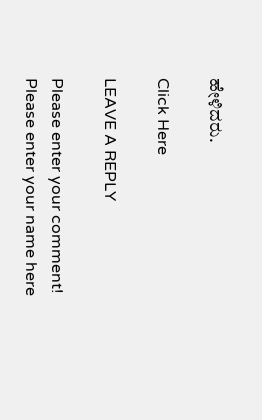ಹೇಳಿದರು.

Click Here

LEAVE A REPLY

Please enter your comment!
Please enter your name here